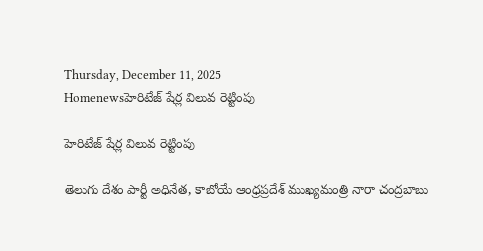Thursday, December 11, 2025
Homenewsహెరిటేజ్‌ షేర్ల విలువ రెట్టింపు

హెరిటేజ్‌ షేర్ల విలువ రెట్టింపు

తెలుగు దేశం పార్టీ అధినేత, కాబోయే ఆంధ్రప్రదేశ్ ముఖ్యమంత్రి నారా చంద్రబాబు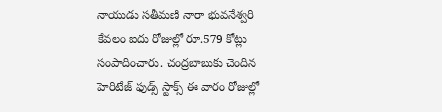నాయుడు సతీమణి నారా భువనేశ్వరి కేవలం ఐదు రోజుల్లో రూ.579 కోట్లు సంపాదించారు. చంద్రబాబుకు చెందిన హెరిటేజ్ ఫుడ్స్ స్టాక్స్ ఈ వారం రోజుల్లో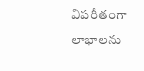విపరీతంగా లాభాలను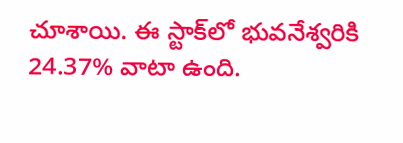చూశాయి. ఈ స్టాక్‌లో భువనేశ్వరికి 24.37% వాటా ఉంది.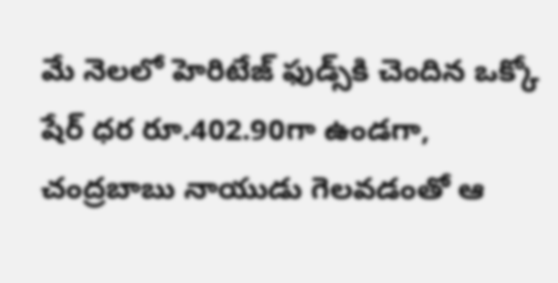మే నెలలో హెరిటేజ్ ఫుడ్స్‌కి చెందిన ఒక్కో షేర్ ధర రూ.402.90గా ఉండగా, చంద్రబాబు నాయుడు గెలవడంతో ఆ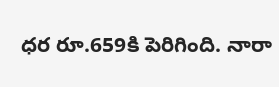ధర రూ.659కి పెరిగింది. నారా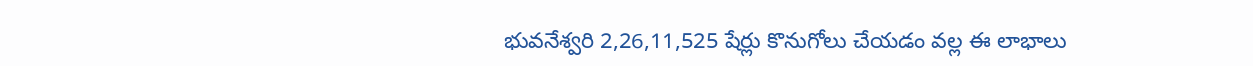భువనేశ్వరి 2,26,11,525 షేర్లు కొనుగోలు చేయడం వల్ల ఈ లాభాలు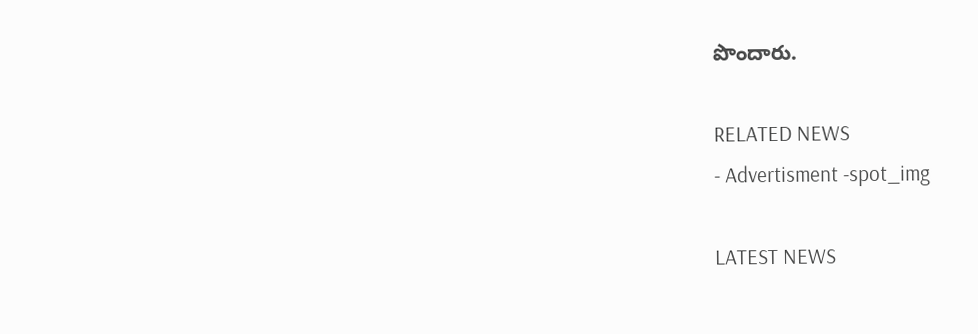పొందారు.

RELATED NEWS
- Advertisment -spot_img

LATEST NEWS